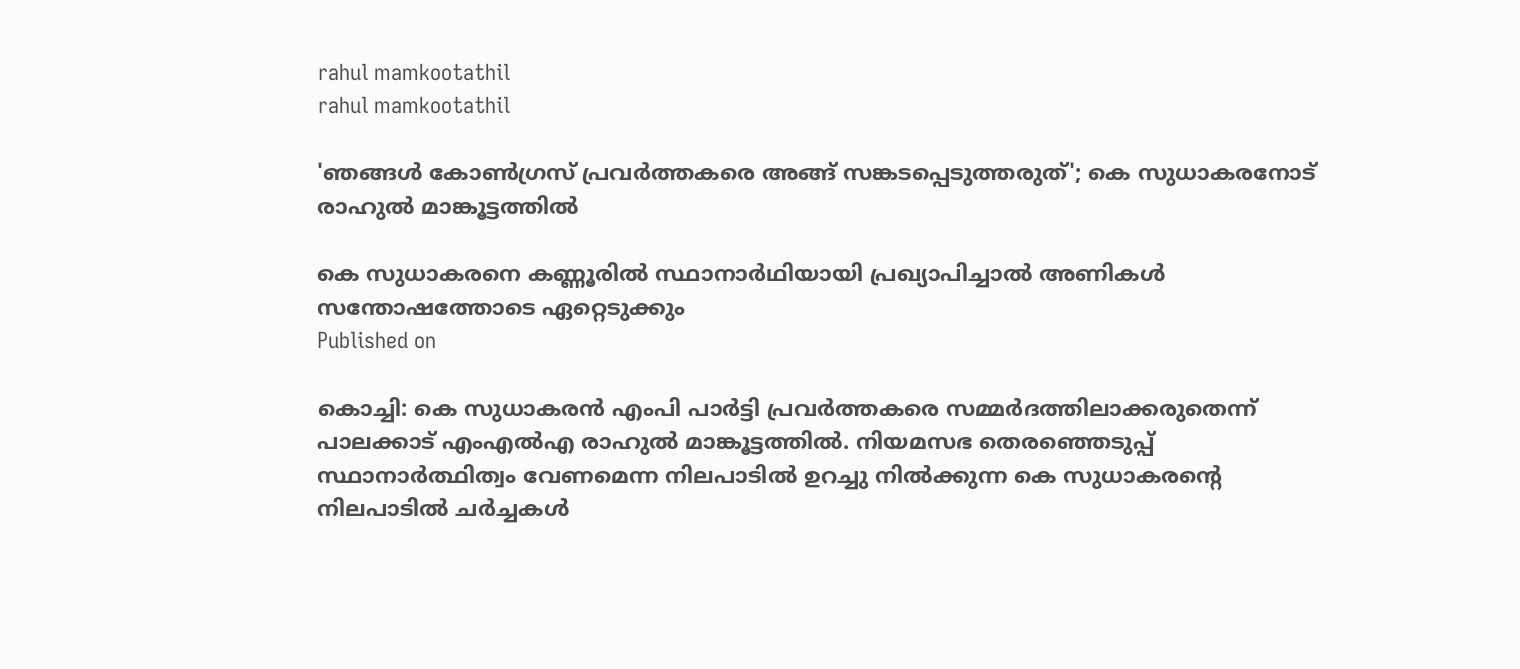rahul mamkootathil
rahul mamkootathil

'ഞങ്ങള്‍ കോണ്‍ഗ്രസ് പ്രവര്‍ത്തകരെ അങ്ങ് സങ്കടപ്പെടുത്തരുത്'; കെ സുധാകരനോട് രാഹുല്‍ മാങ്കൂട്ടത്തില്‍

കെ സുധാകരനെ കണ്ണൂരില്‍ സ്ഥാനാര്‍ഥിയായി പ്രഖ്യാപിച്ചാല്‍ അണികള്‍ സന്തോഷത്തോടെ ഏറ്റെടുക്കും
Published on

കൊച്ചി: കെ സുധാകരന്‍ എംപി പാര്‍ട്ടി പ്രവര്‍ത്തകരെ സമ്മര്‍ദത്തിലാക്കരുതെന്ന് പാലക്കാട് എംഎല്‍എ രാഹുല്‍ മാങ്കൂട്ടത്തില്‍. നിയമസഭ തെരഞ്ഞെടുപ്പ് സ്ഥാനാര്‍ത്ഥിത്വം വേണമെന്ന നിലപാടില്‍ ഉറച്ചു നില്‍ക്കുന്ന കെ സുധാകരന്റെ നിലപാടില്‍ ചര്‍ച്ചകള്‍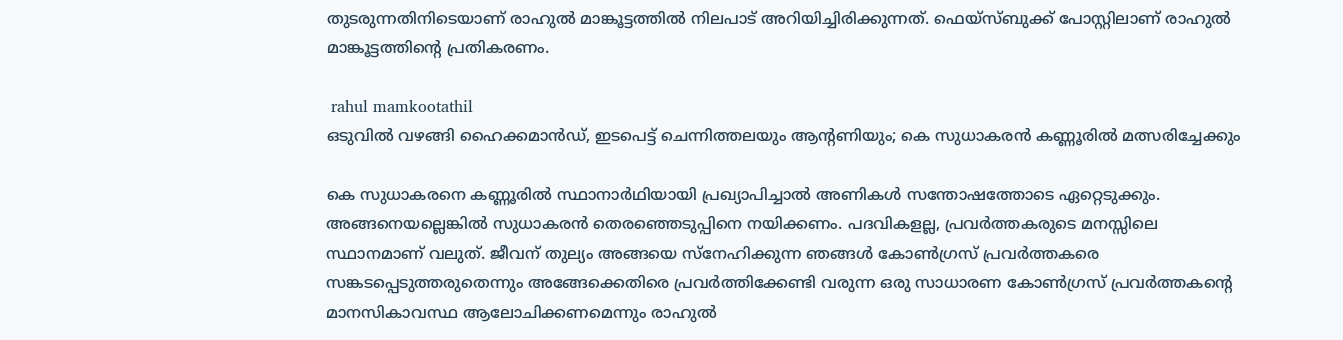തുടരുന്നതിനിടെയാണ് രാഹുല്‍ മാങ്കൂട്ടത്തില്‍ നിലപാട് അറിയിച്ചിരിക്കുന്നത്. ഫെയ്‌സ്ബുക്ക് പോസ്റ്റിലാണ് രാഹുല്‍ മാങ്കൂട്ടത്തിന്റെ പ്രതികരണം.

 rahul mamkootathil
ഒടുവില്‍ വഴങ്ങി ഹൈക്കമാന്‍ഡ്, ഇടപെട്ട് ചെന്നിത്തലയും ആന്റണിയും; കെ സുധാകരന്‍ കണ്ണൂരില്‍ മത്സരിച്ചേക്കും

കെ സുധാകരനെ കണ്ണൂരില്‍ സ്ഥാനാര്‍ഥിയായി പ്രഖ്യാപിച്ചാല്‍ അണികള്‍ സന്തോഷത്തോടെ ഏറ്റെടുക്കും. അങ്ങനെയല്ലെങ്കില്‍ സുധാകരന്‍ തെരഞ്ഞെടുപ്പിനെ നയിക്കണം. പദവികളല്ല, പ്രവര്‍ത്തകരുടെ മനസ്സിലെ സ്ഥാനമാണ് വലുത്. ജീവന് തുല്യം അങ്ങയെ സ്‌നേഹിക്കുന്ന ഞങ്ങള്‍ കോണ്‍ഗ്രസ് പ്രവര്‍ത്തകരെ സങ്കടപ്പെടുത്തരുതെന്നും അങ്ങേക്കെതിരെ പ്രവര്‍ത്തിക്കേണ്ടി വരുന്ന ഒരു സാധാരണ കോണ്‍ഗ്രസ് പ്രവര്‍ത്തകന്റെ മാനസികാവസ്ഥ ആലോചിക്കണമെന്നും രാഹുല്‍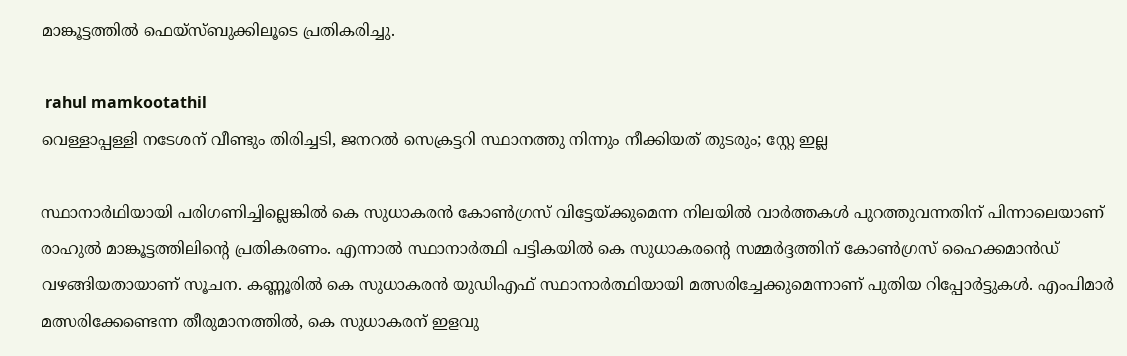മാങ്കൂട്ടത്തില്‍ ഫെയ്‌സ്ബുക്കിലൂടെ പ്രതികരിച്ചു.

 rahul mamkootathil
വെള്ളാപ്പള്ളി നടേശന് വീണ്ടും തിരിച്ചടി, ജനറല്‍ സെക്രട്ടറി സ്ഥാനത്തു നിന്നും നീക്കിയത് തുടരും; സ്റ്റേ ഇല്ല

സ്ഥാനാര്‍ഥിയായി പരിഗണിച്ചില്ലെങ്കില്‍ കെ സുധാകരന്‍ കോണ്‍ഗ്രസ് വിട്ടേയ്ക്കുമെന്ന നിലയില്‍ വാര്‍ത്തകള്‍ പുറത്തുവന്നതിന് പിന്നാലെയാണ് രാഹുല്‍ മാങ്കൂട്ടത്തിലിന്റെ പ്രതികരണം. എന്നാല്‍ സ്ഥാനാര്‍ത്ഥി പട്ടികയില്‍ കെ സുധാകരന്റെ സമ്മര്‍ദ്ദത്തിന് കോണ്‍ഗ്രസ് ഹൈക്കമാന്‍ഡ് വഴങ്ങിയതായാണ് സൂചന. കണ്ണൂരില്‍ കെ സുധാകരന്‍ യുഡിഎഫ് സ്ഥാനാര്‍ത്ഥിയായി മത്സരിച്ചേക്കുമെന്നാണ് പുതിയ റിപ്പോര്‍ട്ടുകള്‍. എംപിമാര്‍ മത്സരിക്കേണ്ടെന്ന തീരുമാനത്തില്‍, കെ സുധാകരന് ഇളവു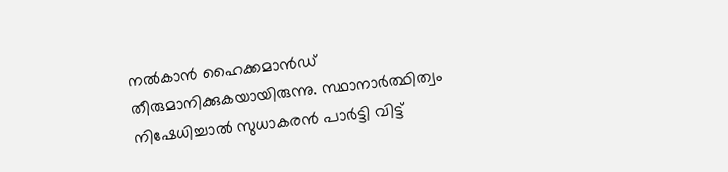നല്‍കാന്‍ ഹൈക്കമാന്‍ഡ് തീരുമാനിക്കുകയായിരുന്നു. സ്ഥാനാര്‍ത്ഥിത്വം നിഷേധിച്ചാല്‍ സുധാകരന്‍ പാര്‍ട്ടി വിട്ട്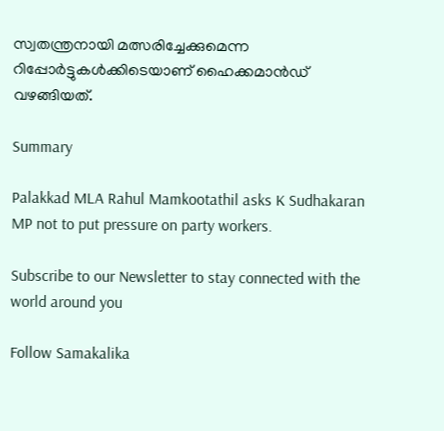സ്വതന്ത്രനായി മത്സരിച്ചേക്കുമെന്ന റിപ്പോര്‍ട്ടുകള്‍ക്കിടെയാണ് ഹൈക്കമാന്‍ഡ് വഴങ്ങിയത്.

Summary

Palakkad MLA Rahul Mamkootathil asks K Sudhakaran MP not to put pressure on party workers.

Subscribe to our Newsletter to stay connected with the world around you

Follow Samakalika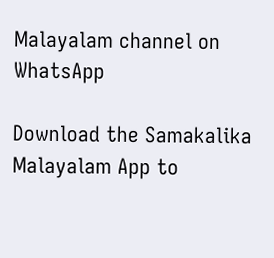Malayalam channel on WhatsApp

Download the Samakalika Malayalam App to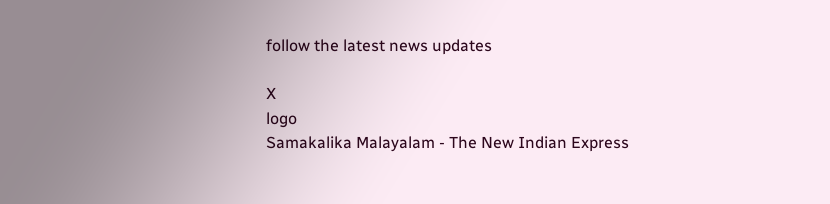follow the latest news updates

X
logo
Samakalika Malayalam - The New Indian Express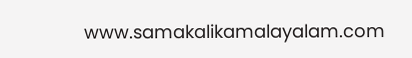www.samakalikamalayalam.com